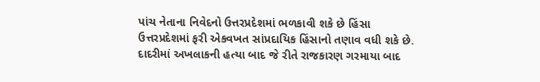પાંચ નેતાના નિવેદનો ઉત્તરપ્રદેશમાં ભળકાવી શકે છે હિંસા
ઉત્તરપ્રદેશમાં ફરી એકવખત સાંપ્રદાયિક હિંસાનો તણાવ વધી શકે છે. દાદરીમાં અખલાકની હત્યા બાદ જે રીતે રાજકારણ ગરમાયા બાદ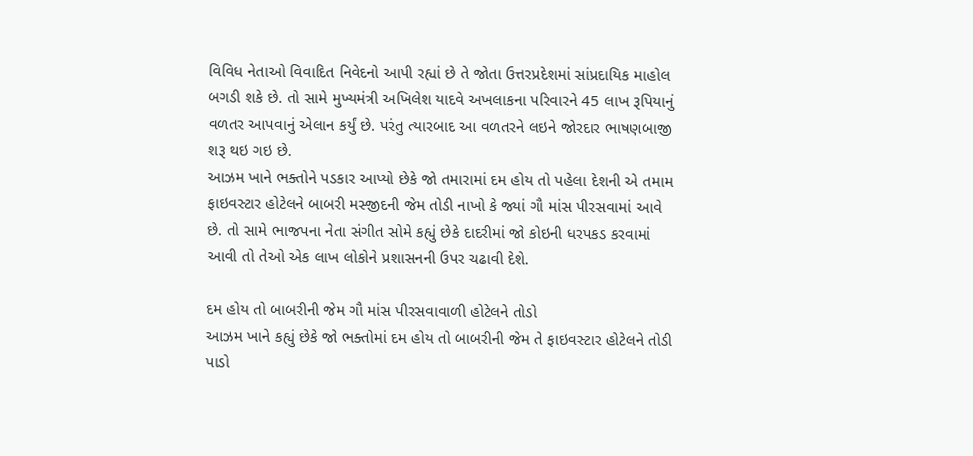વિવિધ નેતાઓ વિવાદિત નિવેદનો આપી રહ્યાં છે તે જોતા ઉત્તરપ્રદેશમાં સાંપ્રદાયિક માહોલ બગડી શકે છે. તો સામે મુખ્યમંત્રી અખિલેશ યાદવે અખલાકના પરિવારને 45 લાખ રૂપિયાનું વળતર આપવાનું એલાન કર્યું છે. પરંતુ ત્યારબાદ આ વળતરને લઇને જોરદાર ભાષણબાજી શરૂ થઇ ગઇ છે.
આઝમ ખાને ભક્તોને પડકાર આપ્યો છેકે જો તમારામાં દમ હોય તો પહેલા દેશની એ તમામ ફાઇવસ્ટાર હોટેલને બાબરી મસ્જીદની જેમ તોડી નાખો કે જ્યાં ગૌ માંસ પીરસવામાં આવે છે. તો સામે ભાજપના નેતા સંગીત સોમે કહ્યું છેકે દાદરીમાં જો કોઇની ધરપકડ કરવામાં આવી તો તેઓ એક લાખ લોકોને પ્રશાસનની ઉપર ચઢાવી દેશે.

દમ હોય તો બાબરીની જેમ ગૌ માંસ પીરસવાવાળી હોટેલને તોડો
આઝમ ખાને કહ્યું છેકે જો ભક્તોમાં દમ હોય તો બાબરીની જેમ તે ફાઇવસ્ટાર હોટેલને તોડી પાડો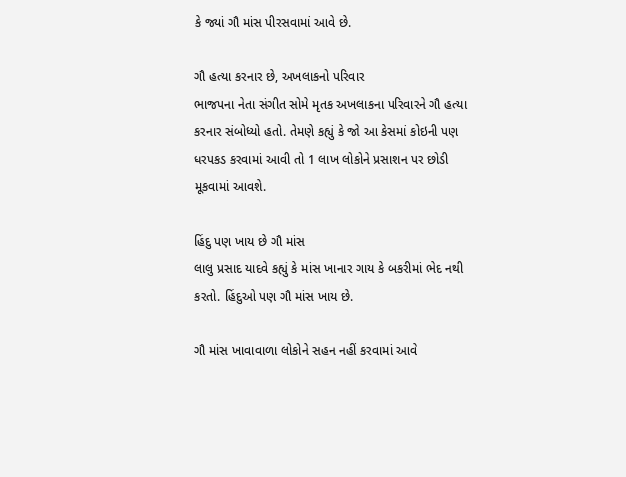કે જ્યાં ગૌ માંસ પીરસવામાં આવે છે.

ગૌ હત્યા કરનાર છે, અખલાકનો પરિવાર
ભાજપના નેતા સંગીત સોમે મૃતક અખલાકના પરિવારને ગૌ હત્યા કરનાર સંબોધ્યો હતો. તેમણે કહ્યું કે જો આ કેસમાં કોઇની પણ ધરપકડ કરવામાં આવી તો 1 લાખ લોકોને પ્રસાશન પર છોડી મૂકવામાં આવશે.

હિંદુ પણ ખાય છે ગૌ માંસ
લાલુ પ્રસાદ યાદવે કહ્યું કે માંસ ખાનાર ગાય કે બકરીમાં ભેદ નથી કરતો. હિંદુઓ પણ ગૌ માંસ ખાય છે.

ગૌ માંસ ખાવાવાળા લોકોને સહન નહીં કરવામાં આવે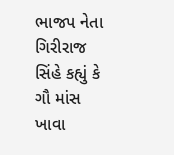ભાજપ નેતા ગિરીરાજ સિંહે કહ્યું કે ગૌ માંસ ખાવા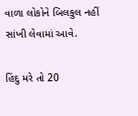વાળા લોકોને બિલકુલ નહીં સાંખી લેવામાં આવે.

હિંદુ મરે તો 20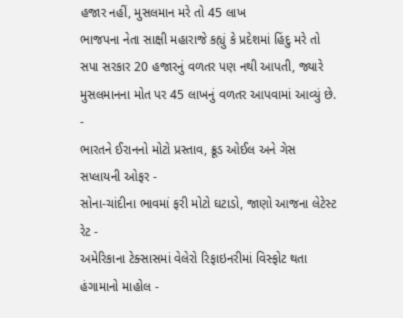હજાર નહીં, મુસલમાન મરે તો 45 લાખ
ભાજપના નેતા સાક્ષી મહારાજે કહ્યું કે પ્રદેશમાં હિંદુ મરે તો સપા સરકાર 20 હજારનું વળતર પણ નથી આપતી, જ્યારે મુસલમાનના મોત પર 45 લાખનું વળતર આપવામાં આવ્યું છે.
-
ભારતને ઈરાનનો મોટો પ્રસ્તાવ, ક્રૂડ ઓઈલ અને ગેસ સપ્લાયની ઓફર -
સોના-ચાંદીના ભાવમાં ફરી મોટો ઘટાડો, જાણો આજના લેટેસ્ટ રેટ -
અમેરિકાના ટેક્સાસમાં વેલેરો રિફાઇનરીમાં વિસ્ફોટ થતા હંગામાનો માહોલ -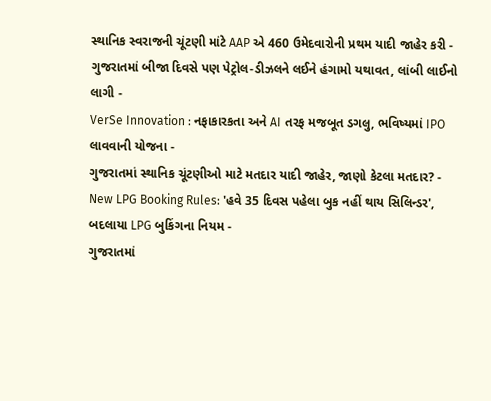સ્થાનિક સ્વરાજની ચૂંટણી માંટે AAP એ 460 ઉમેદવારોની પ્રથમ યાદી જાહેર કરી -
ગુજરાતમાં બીજા દિવસે પણ પેટ્રોલ-ડીઝલને લઈને હંગામો યથાવત, લાંબી લાઈનો લાગી -
VerSe Innovation : નફાકારકતા અને AI તરફ મજબૂત ડગલુ, ભવિષ્યમાં IPO લાવવાની યોજના -
ગુજરાતમાં સ્થાનિક ચૂંટણીઓ માટે મતદાર યાદી જાહેર, જાણો કેટલા મતદાર? -
New LPG Booking Rules: 'હવે 35 દિવસ પહેલા બુક નહીં થાય સિલિન્ડર', બદલાયા LPG બુકિંગના નિયમ -
ગુજરાતમાં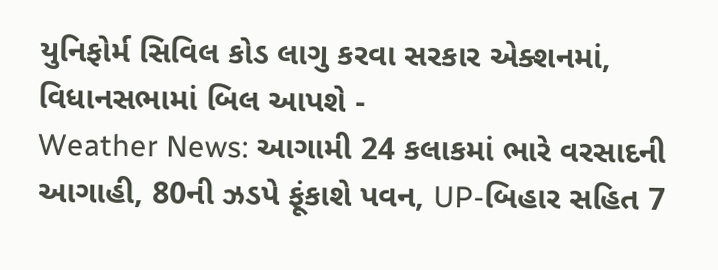યુનિફોર્મ સિવિલ કોડ લાગુ કરવા સરકાર એક્શનમાં, વિધાનસભામાં બિલ આપશે -
Weather News: આગામી 24 કલાકમાં ભારે વરસાદની આગાહી, 80ની ઝડપે ફૂંકાશે પવન, UP-બિહાર સહિત 7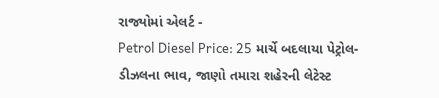રાજ્યોમાં એલર્ટ -
Petrol Diesel Price: 25 માર્ચે બદલાયા પેટ્રોલ-ડીઝલના ભાવ, જાણો તમારા શહેરની લેટેસ્ટ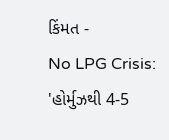કિંમત -
No LPG Crisis: 'હોર્મુઝથી 4-5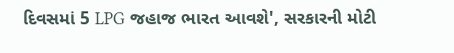દિવસમાં 5 LPG જહાજ ભારત આવશે', સરકારની મોટી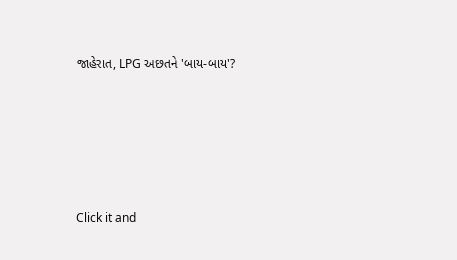જાહેરાત, LPG અછતને 'બાય-બાય'?








Click it and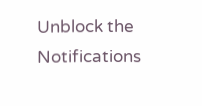Unblock the Notifications